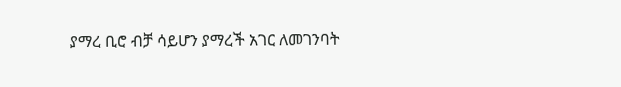ያማረ ቢሮ ብቻ ሳይሆን ያማረች አገር ለመገንባት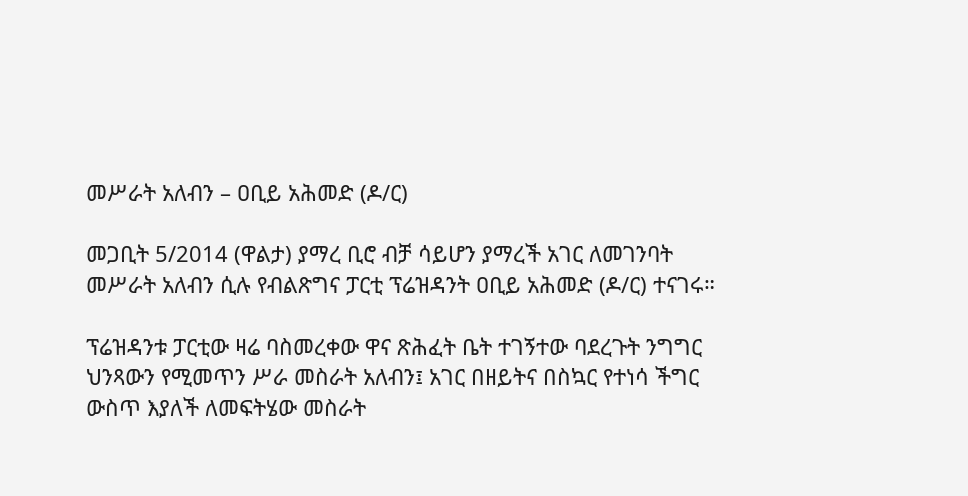መሥራት አለብን – ዐቢይ አሕመድ (ዶ/ር)

መጋቢት 5/2014 (ዋልታ) ያማረ ቢሮ ብቻ ሳይሆን ያማረች አገር ለመገንባት መሥራት አለብን ሲሉ የብልጽግና ፓርቲ ፕሬዝዳንት ዐቢይ አሕመድ (ዶ/ር) ተናገሩ።

ፕሬዝዳንቱ ፓርቲው ዛሬ ባስመረቀው ዋና ጽሕፈት ቤት ተገኝተው ባደረጉት ንግግር ህንጻውን የሚመጥን ሥራ መስራት አለብን፤ አገር በዘይትና በስኳር የተነሳ ችግር ውስጥ እያለች ለመፍትሄው መስራት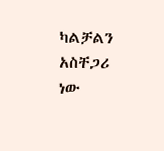ካልቻልን አስቸጋሪ ነው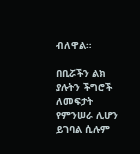ብለዋል።

በቢሯችን ልክ ያሉትን ችግሮች ለመፍታት የምንሠራ ሊሆን ይገባል ሲሉም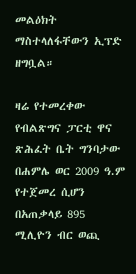መልዕክት ማስተላለፋቸውን ኢፕድ ዘግቧል።

ዛሬ የተመረቀው የብልጽግና ፓርቲ ዋና ጽሕፈት ቤት ግንባታው በሐምሌ ወር 2009 ዓ.ም የተጀመረ ሲሆን በአጠቃላይ 895 ሚሊዮን ብር ወጪ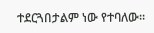ተደርጓበታልም ነው የተባለው።